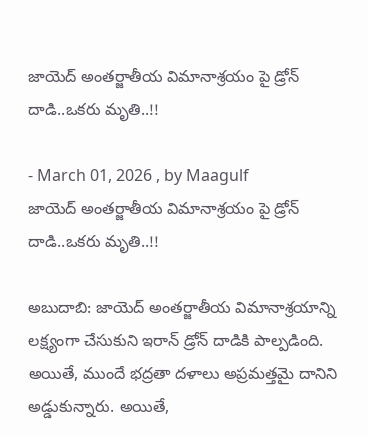జాయెద్ అంతర్జాతీయ విమానాశ్రయం పై డ్రోన్‌ దాడి..ఒకరు మృతి..!!

- March 01, 2026 , by Maagulf
జాయెద్ అంతర్జాతీయ విమానాశ్రయం పై డ్రోన్‌ దాడి..ఒకరు మృతి..!!

అబుదాబి: జాయెద్ అంతర్జాతీయ విమానాశ్రయాన్ని లక్ష్యంగా చేసుకుని ఇరాన్ డ్రోన్‌ దాడికి పాల్పడింది. అయితే, ముందే భద్రతా దళాలు అప్రమత్తమై దానిని అడ్డుకున్నారు. అయితే,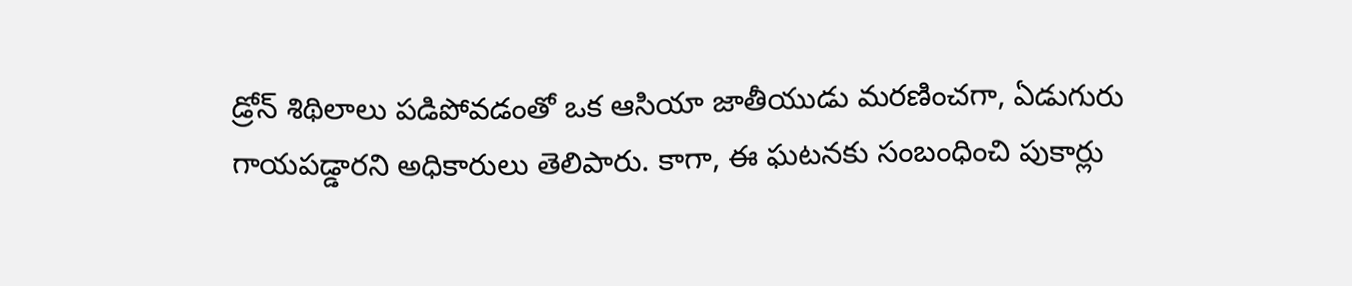డ్రోన్ శిథిలాలు పడిపోవడంతో ఒక ఆసియా జాతీయుడు మరణించగా, ఏడుగురు గాయపడ్డారని అధికారులు తెలిపారు. కాగా, ఈ ఘటనకు సంబంధించి పుకార్లు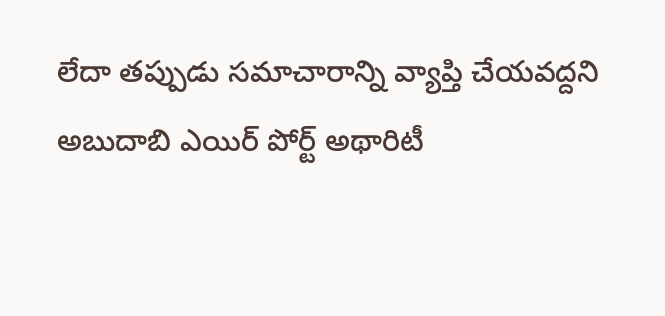లేదా తప్పుడు సమాచారాన్ని వ్యాప్తి చేయవద్దని అబుదాబి ఎయిర్ పోర్ట్ అథారిటీ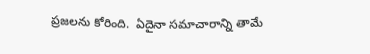ప్రజలను కోరింది.  ఏదైనా సమాచారాన్ని తామే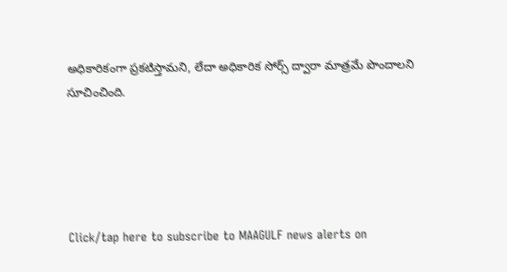అధికారికంగా ప్రకటిస్తామని, లేదా అధికారిక సోర్స్ ద్వారా మాత్రమే పొందాలని సూచించింది.





Click/tap here to subscribe to MAAGULF news alerts on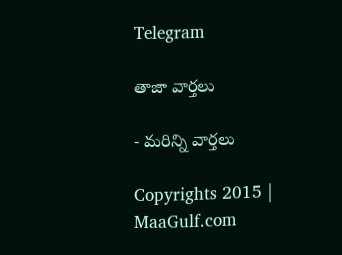Telegram

తాజా వార్తలు

- మరిన్ని వార్తలు

Copyrights 2015 | MaaGulf.com